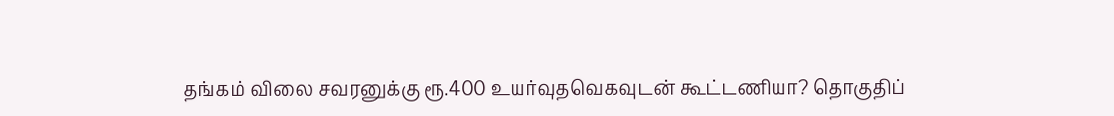தங்கம் விலை சவரனுக்கு ரூ.400 உயர்வுதவெகவுடன் கூட்டணியா? தொகுதிப்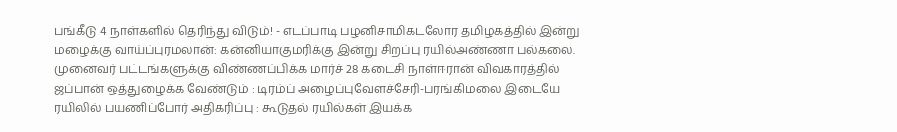பங்கீடு 4 நாள்களில் தெரிந்து விடும்! - எடப்பாடி பழனிசாமிகடலோர தமிழகத்தில் இன்று மழைக்கு வாய்ப்புரமலான்: கன்னியாகுமரிக்கு இன்று சிறப்பு ரயில்அண்ணா பல்கலை. முனைவர் பட்டங்களுக்கு விண்ணப்பிக்க மார்ச் 28 கடைசி நாள்ஈரான் விவகாரத்தில் ஜப்பான் ஒத்துழைக்க வேண்டும் : டிரம்ப் அழைப்புவேளச்சேரி-பரங்கிமலை இடையே ரயிலில் பயணிப்போர் அதிகரிப்பு : கூடுதல் ரயில்கள் இயக்க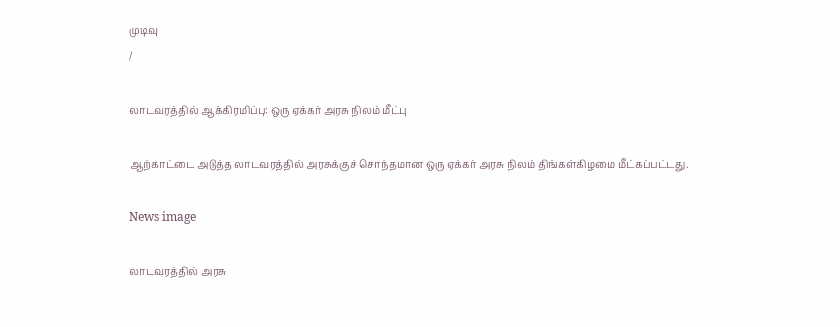முடிவு
/

லாடவரத்தில் ஆக்கிரமிப்பு: ஒரு ஏக்கர் அரசு நிலம் மீட்பு

ஆற்காட்டை அடுத்த லாடவரத்தில் அரசுக்குச் சொந்தமான ஒரு ஏக்கர் அரசு நிலம் திங்கள்கிழமை மீட்கப்பட்டது.

News image

லாடவரத்தில் அரசு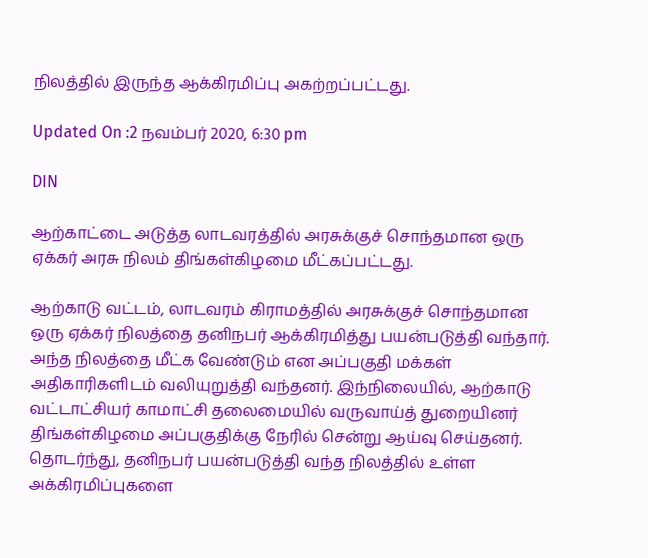நிலத்தில் இருந்த ஆக்கிரமிப்பு அகற்றப்பட்டது.

Updated On :2 நவம்பர் 2020, 6:30 pm

DIN

ஆற்காட்டை அடுத்த லாடவரத்தில் அரசுக்குச் சொந்தமான ஒரு ஏக்கர் அரசு நிலம் திங்கள்கிழமை மீட்கப்பட்டது.

ஆற்காடு வட்டம், லாடவரம் கிராமத்தில் அரசுக்குச் சொந்தமான ஒரு ஏக்கர் நிலத்தை தனிநபர் ஆக்கிரமித்து பயன்படுத்தி வந்தார். அந்த நிலத்தை மீட்க வேண்டும் என அப்பகுதி மக்கள் அதிகாரிகளிடம் வலியுறுத்தி வந்தனர். இந்நிலையில், ஆற்காடு வட்டாட்சியர் காமாட்சி தலைமையில் வருவாய்த் துறையினர் திங்கள்கிழமை அப்பகுதிக்கு நேரில் சென்று ஆய்வு செய்தனர். தொடர்ந்து, தனிநபர் பயன்படுத்தி வந்த நிலத்தில் உள்ள அக்கிரமிப்புகளை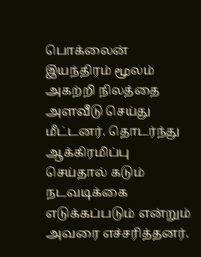பொக்லைன் இயந்திரம் மூலம் அகற்றி நிலத்தை அளவீடு செய்து மீட்டனர். தொடர்ந்து ஆக்கிரமிப்பு செய்தால் கடும் நடவடிக்கை எடுக்கப்படும் என்றும் அவரை எச்சரித்தனர்.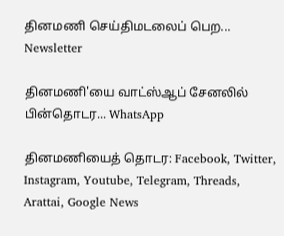தினமணி செய்திமடலைப் பெற... Newsletter

தினமணி'யை வாட்ஸ்ஆப் சேனலில் பின்தொடர... WhatsApp

தினமணியைத் தொடர: Facebook, Twitter, Instagram, Youtube, Telegram, Threads, Arattai, Google News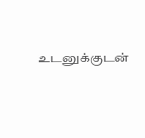உடனுக்குடன்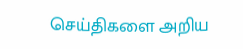செய்திகளை அறிய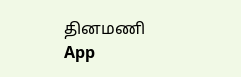தினமணி App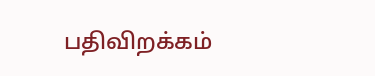பதிவிறக்கம்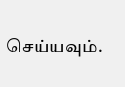செய்யவும்.